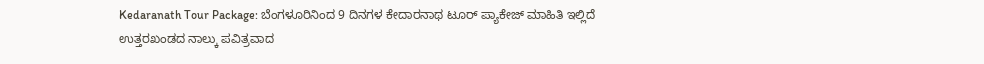Kedaranath Tour Package: ಬೆಂಗಳೂರಿನಿಂದ 9 ದಿನಗಳ ಕೇದಾರನಾಥ ಟೂರ್ ಪ್ಯಾಕೇಜ್ ಮಾಹಿತಿ ಇಲ್ಲಿದೆ
ಉತ್ತರಖಂಡದ ನಾಲ್ಕು ಪವಿತ್ರವಾದ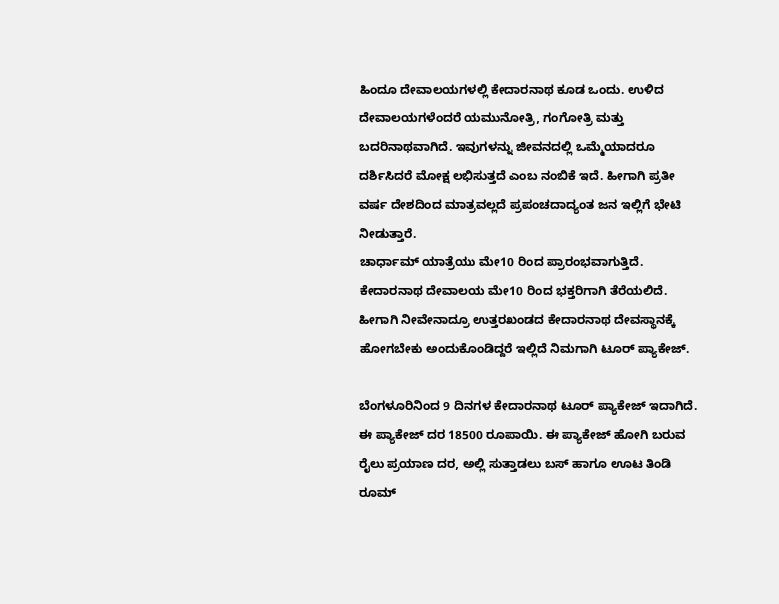ಹಿಂದೂ ದೇವಾಲಯಗಳಲ್ಲಿ ಕೇದಾರನಾಥ ಕೂಡ ಒಂದು. ಉಳಿದ ದೇವಾಲಯಗಳೆಂದರೆ ಯಮುನೋತ್ರಿ, ಗಂಗೋತ್ರಿ ಮತ್ತು ಬದರಿನಾಥವಾಗಿದೆ. ಇವುಗಳನ್ನು ಜೀವನದಲ್ಲಿ ಒಮ್ಮೆಯಾದರೂ ದರ್ಶಿಸಿದರೆ ಮೋಕ್ಷ ಲಭಿಸುತ್ತದೆ ಎಂಬ ನಂಬಿಕೆ ಇದೆ. ಹೀಗಾಗಿ ಪ್ರತೀ ವರ್ಷ ದೇಶದಿಂದ ಮಾತ್ರವಲ್ಲದೆ ಪ್ರಪಂಚದಾದ್ಯಂತ ಜನ ಇಲ್ಲಿಗೆ ಭೇಟಿ ನೀಡುತ್ತಾರೆ.
ಚಾರ್ಧಾಮ್ ಯಾತ್ರೆಯು ಮೇ10 ರಿಂದ ಪ್ರಾರಂಭವಾಗುತ್ತಿದೆ. ಕೇದಾರನಾಥ ದೇವಾಲಯ ಮೇ10 ರಿಂದ ಭಕ್ತರಿಗಾಗಿ ತೆರೆಯಲಿದೆ. ಹೀಗಾಗಿ ನೀವೇನಾದ್ರೂ ಉತ್ತರಖಂಡದ ಕೇದಾರನಾಥ ದೇವಸ್ಥಾನಕ್ಕೆ ಹೋಗಬೇಕು ಅಂದುಕೊಂಡಿದ್ದರೆ ಇಲ್ಲಿದೆ ನಿಮಗಾಗಿ ಟೂರ್ ಪ್ಯಾಕೇಜ್.

ಬೆಂಗಳೂರಿನಿಂದ 9 ದಿನಗಳ ಕೇದಾರನಾಥ ಟೂರ್ ಪ್ಯಾಕೇಜ್ ಇದಾಗಿದೆ. ಈ ಪ್ಯಾಕೇಜ್ ದರ 18500 ರೂಪಾಯಿ. ಈ ಪ್ಯಾಕೇಜ್ ಹೋಗಿ ಬರುವ ರೈಲು ಪ್ರಯಾಣ ದರ, ಅಲ್ಲಿ ಸುತ್ತಾಡಲು ಬಸ್ ಹಾಗೂ ಊಟ ತಿಂಡಿ ರೂಮ್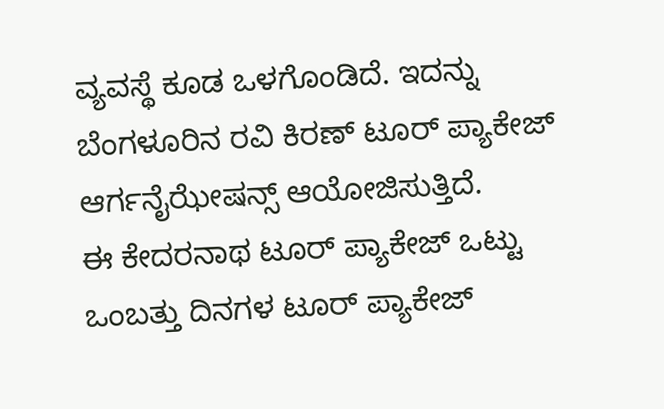ವ್ಯವಸ್ಥೆ ಕೂಡ ಒಳಗೊಂಡಿದೆ. ಇದನ್ನು ಬೆಂಗಳೂರಿನ ರವಿ ಕಿರಣ್ ಟೂರ್ ಪ್ಯಾಕೇಜ್ ಆರ್ಗನೈಝೇಷನ್ಸ್ ಆಯೋಜಿಸುತ್ತಿದೆ.
ಈ ಕೇದರನಾಥ ಟೂರ್ ಪ್ಯಾಕೇಜ್ ಒಟ್ಟು ಒಂಬತ್ತು ದಿನಗಳ ಟೂರ್ ಪ್ಯಾಕೇಜ್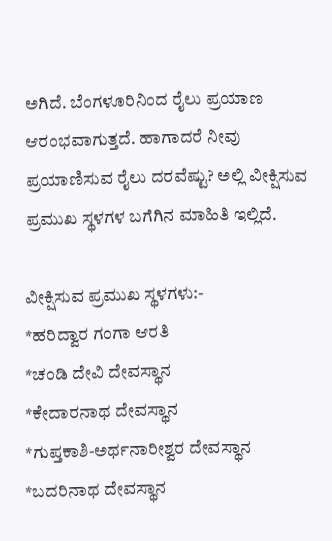ಅಗಿದೆ. ಬೆಂಗಳೂರಿನಿಂದ ರೈಲು ಪ್ರಯಾಣ ಆರಂಭವಾಗುತ್ತದೆ. ಹಾಗಾದರೆ ನೀವು ಪ್ರಯಾಣಿಸುವ ರೈಲು ದರವೆಷ್ಟು? ಅಲ್ಲಿ ವೀಕ್ಷಿಸುವ ಪ್ರಮುಖ ಸ್ಥಳಗಳ ಬಗೆಗಿನ ಮಾಹಿತಿ ಇಲ್ಲಿದೆ.

ವೀಕ್ಷಿಸುವ ಪ್ರಮುಖ ಸ್ಥಳಗಳು:-
*ಹರಿದ್ವಾರ ಗಂಗಾ ಆರತಿ
*ಚಂಡಿ ದೇವಿ ದೇವಸ್ಥಾನ
*ಕೇದಾರನಾಥ ದೇವಸ್ಥಾನ
*ಗುಪ್ತಕಾಶಿ-ಅರ್ಥನಾರೀಶ್ವರ ದೇವಸ್ಥಾನ
*ಬದರಿನಾಥ ದೇವಸ್ಥಾನ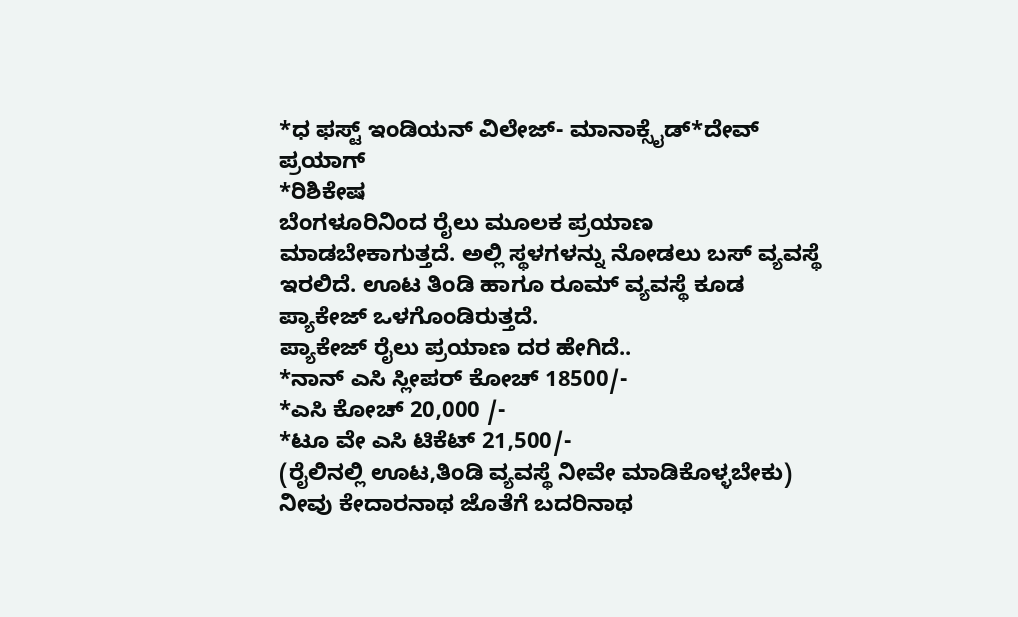*ಧ ಫಸ್ಟ್ ಇಂಡಿಯನ್ ವಿಲೇಜ್- ಮಾನಾಕ್ಸೈಡ್*ದೇವ್ ಪ್ರಯಾಗ್
*ರಿಶಿಕೇಷ
ಬೆಂಗಳೂರಿನಿಂದ ರೈಲು ಮೂಲಕ ಪ್ರಯಾಣ ಮಾಡಬೇಕಾಗುತ್ತದೆ. ಅಲ್ಲಿ ಸ್ಥಳಗಳನ್ನು ನೋಡಲು ಬಸ್ ವ್ಯವಸ್ಥೆ ಇರಲಿದೆ. ಊಟ ತಿಂಡಿ ಹಾಗೂ ರೂಮ್ ವ್ಯವಸ್ಥೆ ಕೂಡ ಪ್ಯಾಕೇಜ್ ಒಳಗೊಂಡಿರುತ್ತದೆ.
ಪ್ಯಾಕೇಜ್ ರೈಲು ಪ್ರಯಾಣ ದರ ಹೇಗಿದೆ..
*ನಾನ್ ಎಸಿ ಸ್ಲೀಪರ್ ಕೋಚ್ 18500/-
*ಎಸಿ ಕೋಚ್ 20,000 /-
*ಟೂ ವೇ ಎಸಿ ಟಿಕೆಟ್ 21,500/-
(ರೈಲಿನಲ್ಲಿ ಊಟ,ತಿಂಡಿ ವ್ಯವಸ್ಥೆ ನೀವೇ ಮಾಡಿಕೊಳ್ಳಬೇಕು)
ನೀವು ಕೇದಾರನಾಥ ಜೊತೆಗೆ ಬದರಿನಾಥ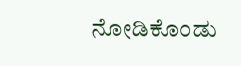ನೋಡಿಕೊಂಡು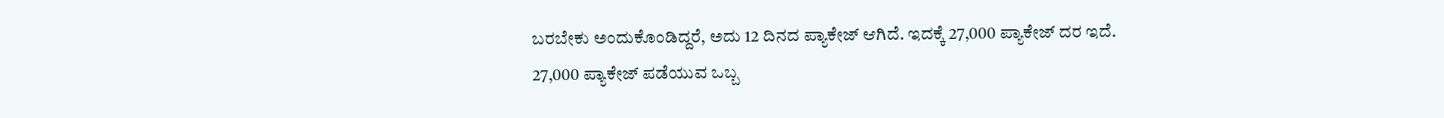ಬರಬೇಕು ಅಂದುಕೊಂಡಿದ್ದರೆ, ಅದು 12 ದಿನದ ಪ್ಯಾಕೇಜ್ ಆಗಿದೆ. ಇದಕ್ಕೆ 27,000 ಪ್ಯಾಕೇಜ್ ದರ ಇದೆ. 27,000 ಪ್ಯಾಕೇಜ್ ಪಡೆಯುವ ಒಬ್ಬ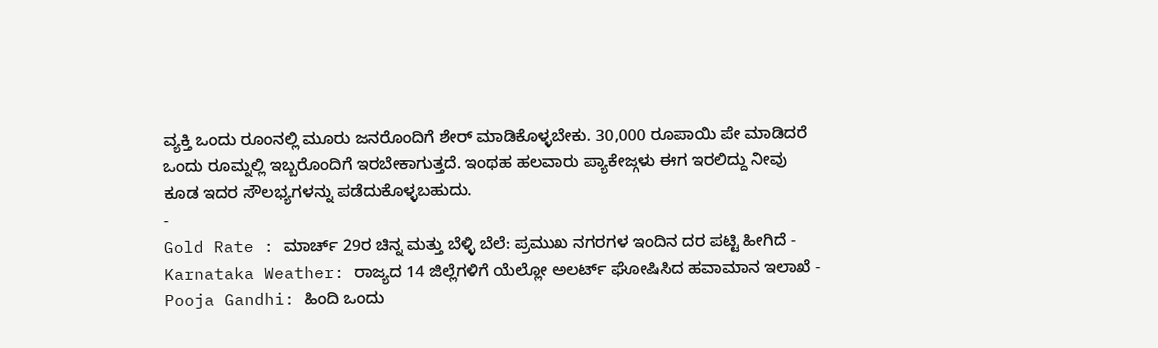ವ್ಯಕ್ತಿ ಒಂದು ರೂಂನಲ್ಲಿ ಮೂರು ಜನರೊಂದಿಗೆ ಶೇರ್ ಮಾಡಿಕೊಳ್ಳಬೇಕು. 30,000 ರೂಪಾಯಿ ಪೇ ಮಾಡಿದರೆ ಒಂದು ರೂಮ್ನಲ್ಲಿ ಇಬ್ಬರೊಂದಿಗೆ ಇರಬೇಕಾಗುತ್ತದೆ. ಇಂಥಹ ಹಲವಾರು ಪ್ಯಾಕೇಜ್ಗಳು ಈಗ ಇರಲಿದ್ದು ನೀವು ಕೂಡ ಇದರ ಸೌಲಭ್ಯಗಳನ್ನು ಪಡೆದುಕೊಳ್ಳಬಹುದು.
-
Gold Rate : ಮಾರ್ಚ್ 29ರ ಚಿನ್ನ ಮತ್ತು ಬೆಳ್ಳಿ ಬೆಲೆ: ಪ್ರಮುಖ ನಗರಗಳ ಇಂದಿನ ದರ ಪಟ್ಟಿ ಹೀಗಿದೆ -
Karnataka Weather: ರಾಜ್ಯದ 14 ಜಿಲ್ಲೆಗಳಿಗೆ ಯೆಲ್ಲೋ ಅಲರ್ಟ್ ಘೋಷಿಸಿದ ಹವಾಮಾನ ಇಲಾಖೆ -
Pooja Gandhi: ಹಿಂದಿ ಒಂದು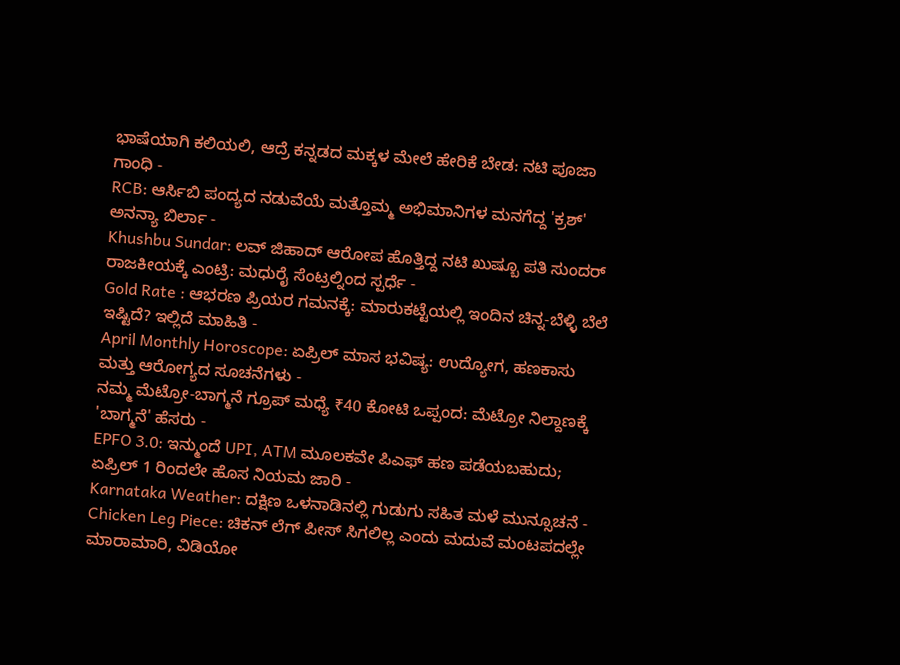ಭಾಷೆಯಾಗಿ ಕಲಿಯಲಿ, ಆದ್ರೆ ಕನ್ನಡದ ಮಕ್ಕಳ ಮೇಲೆ ಹೇರಿಕೆ ಬೇಡ: ನಟಿ ಪೂಜಾ ಗಾಂಧಿ -
RCB: ಆರ್ಸಿಬಿ ಪಂದ್ಯದ ನಡುವೆಯೆ ಮತ್ತೊಮ್ಮ ಅಭಿಮಾನಿಗಳ ಮನಗೆದ್ದ 'ಕ್ರಶ್' ಅನನ್ಯಾ ಬಿರ್ಲಾ -
Khushbu Sundar: ಲವ್ ಜಿಹಾದ್ ಆರೋಪ ಹೊತ್ತಿದ್ದ ನಟಿ ಖುಷ್ಬೂ ಪತಿ ಸುಂದರ್ ರಾಜಕೀಯಕ್ಕೆ ಎಂಟ್ರಿ: ಮಧುರೈ ಸೆಂಟ್ರಲ್ನಿಂದ ಸ್ಪರ್ಧೆ -
Gold Rate : ಆಭರಣ ಪ್ರಿಯರ ಗಮನಕ್ಕೆ: ಮಾರುಕಟ್ಟೆಯಲ್ಲಿ ಇಂದಿನ ಚಿನ್ನ-ಬೆಳ್ಳಿ ಬೆಲೆ ಇಷ್ಟಿದೆ? ಇಲ್ಲಿದೆ ಮಾಹಿತಿ -
April Monthly Horoscope: ಏಪ್ರಿಲ್ ಮಾಸ ಭವಿಷ್ಯ: ಉದ್ಯೋಗ, ಹಣಕಾಸು ಮತ್ತು ಆರೋಗ್ಯದ ಸೂಚನೆಗಳು -
ನಮ್ಮ ಮೆಟ್ರೋ-ಬಾಗ್ಮನೆ ಗ್ರೂಪ್ ಮಧ್ಯೆ ₹40 ಕೋಟಿ ಒಪ್ಪಂದ: ಮೆಟ್ರೋ ನಿಲ್ದಾಣಕ್ಕೆ 'ಬಾಗ್ಮನೆ' ಹೆಸರು -
EPFO 3.0: ಇನ್ಮುಂದೆ UPI, ATM ಮೂಲಕವೇ ಪಿಎಫ್ ಹಣ ಪಡೆಯಬಹುದು; ಏಪ್ರಿಲ್ 1 ರಿಂದಲೇ ಹೊಸ ನಿಯಮ ಜಾರಿ -
Karnataka Weather: ದಕ್ಷಿಣ ಒಳನಾಡಿನಲ್ಲಿ ಗುಡುಗು ಸಹಿತ ಮಳೆ ಮುನ್ಸೂಚನೆ -
Chicken Leg Piece: ಚಿಕನ್ ಲೆಗ್ ಪೀಸ್ ಸಿಗಲಿಲ್ಲ ಎಂದು ಮದುವೆ ಮಂಟಪದಲ್ಲೇ ಮಾರಾಮಾರಿ, ವಿಡಿಯೋ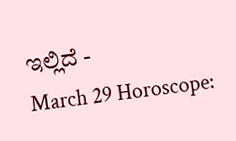ಇಲ್ಲಿದೆ -
March 29 Horoscope: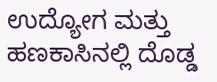ಉದ್ಯೋಗ ಮತ್ತು ಹಣಕಾಸಿನಲ್ಲಿ ದೊಡ್ಡ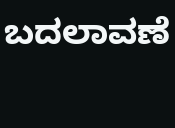ಬದಲಾವಣೆ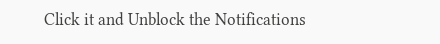Click it and Unblock the Notifications